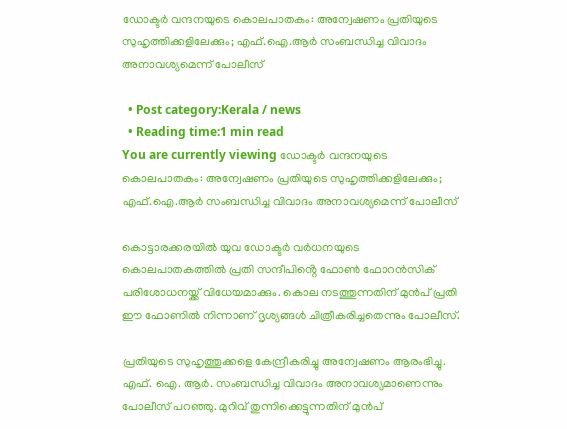ഡോക്ടർ വന്ദനയുടെ കൊലപാതകം: അന്വേഷണം പ്രതിയുടെ സുഹൃത്തിക്കളിലേക്കും; എഫ്.ഐ.ആർ സംബന്ധിച്ച വിവാദം അനാവശ്യമെന്ന് പോലീസ്

  • Post category:Kerala / news
  • Reading time:1 min read
You are currently viewing ഡോക്ടർ വന്ദനയുടെ കൊലപാതകം: അന്വേഷണം പ്രതിയുടെ സുഹൃത്തിക്കളിലേക്കും; എഫ്.ഐ.ആർ സംബന്ധിച്ച വിവാദം അനാവശ്യമെന്ന് പോലീസ്

കൊട്ടാരക്കരയിൽ യുവ ഡോക്ടർ വർധനയുടെ കൊലപാതകത്തിൽ പ്രതി സന്ദീപിൻ്റെ ഫോൺ ഫോറൻസിക് പരിശോധനയ്ക്ക് വിധേയമാക്കും. കൊല നടത്തുന്നതിന് മുൻപ് പ്രതി ഈ ഫോണിൽ നിന്നാണ് ദൃശ്യങ്ങൾ ചിത്രീകരിച്ചതെന്നും പോലീസ്.

പ്രതിയുടെ സുഹൃത്തുക്കളെ കേന്ദ്രീകരിച്ചു അന്വേഷണം ആരംഭിച്ചു. എഫ്. ഐ. ആർ. സംബന്ധിച്ച വിവാദം അനാവശ്യമാണെന്നും പോലീസ് പറഞ്ഞു. മുറിവ് തുന്നിക്കെട്ടുന്നതിന് മുൻപ്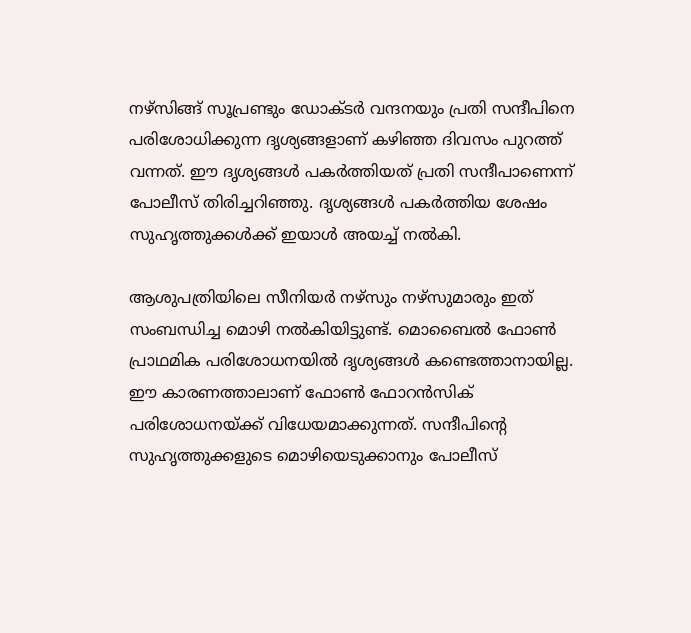നഴ്സിങ്ങ് സൂപ്രണ്ടും ഡോക്ടർ വന്ദനയും പ്രതി സന്ദീപിനെ പരിശോധിക്കുന്ന ദൃശ്യങ്ങളാണ് കഴിഞ്ഞ ദിവസം പുറത്ത് വന്നത്. ഈ ദൃശ്യങ്ങൾ പകർത്തിയത് പ്രതി സന്ദീപാണെന്ന് പോലീസ് തിരിച്ചറിഞ്ഞു. ദൃശ്യങ്ങൾ പകർത്തിയ ശേഷം സുഹൃത്തുക്കൾക്ക് ഇയാൾ അയച്ച് നൽകി.

ആശുപത്രിയിലെ സീനിയർ നഴ്സും നഴ്സുമാരും ഇത് സംബന്ധിച്ച മൊഴി നൽകിയിട്ടുണ്ട്. മൊബൈൽ ഫോൺ പ്രാഥമിക പരിശോധനയിൽ ദൃശ്യങ്ങൾ കണ്ടെത്താനായില്ല. ഈ കാരണത്താലാണ് ഫോൺ ഫോറൻസിക് പരിശോധനയ്ക്ക് വിധേയമാക്കുന്നത്. സന്ദീപിൻ്റെ സുഹൃത്തുക്കളുടെ മൊഴിയെടുക്കാനും പോലീസ്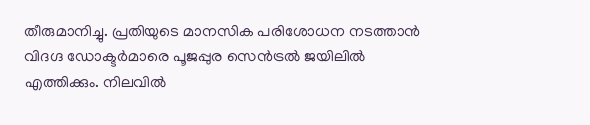തീരുമാനിച്ചു. പ്രതിയുടെ മാനസിക പരിശോധന നടത്താൻ വിദഗ്ദ ഡോക്ടർമാരെ പൂജപ്പുര സെൻട്രൽ ജയിലിൽ എത്തിക്കും. നിലവിൽ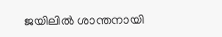ജയിലിൽ ശാന്തനായി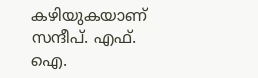കഴിയുകയാണ് സന്ദീപ്. എഫ്. ഐ.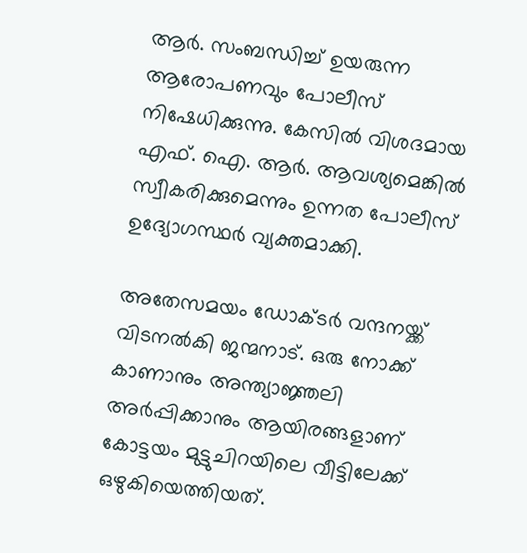ആർ. സംബന്ധിച്ച് ഉയരുന്ന ആരോപണവും പോലീസ് നിഷേധിക്കുന്നു. കേസിൽ വിശദമായ എഫ്. ഐ. ആർ. ആവശ്യമെങ്കിൽ സ്വീകരിക്കുമെന്നും ഉന്നത പോലീസ് ഉദ്യോഗസ്ഥർ വ്യക്തമാക്കി.

അതേസമയം ഡോക്ടർ വന്ദനയ്ക്ക് വിടനൽകി ജന്മനാട്. ഒരു നോക്ക് കാണാനും അന്ത്യാജ്ഞലി അർപ്പിക്കാനും ആയിരങ്ങളാണ് കോട്ടയം മുട്ടുചിറയിലെ വീട്ടിലേക്ക് ഒഴുകിയെത്തിയത്.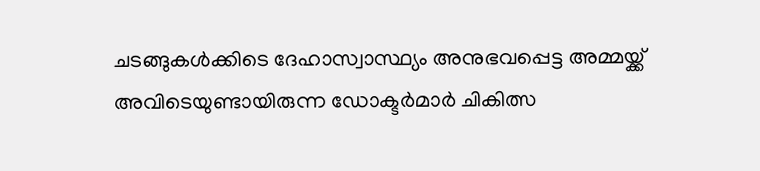ചടങ്ങുകള്‍ക്കിടെ ദേഹാസ്വാസ്ഥ്യം അനുഭവപ്പെട്ട അമ്മയ്ക്ക് അവിടെയുണ്ടായിരുന്ന ഡോക്ടര്‍മാര്‍ ചികിത്സ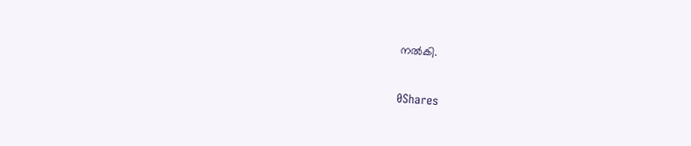നല്‍കി.

0Shares